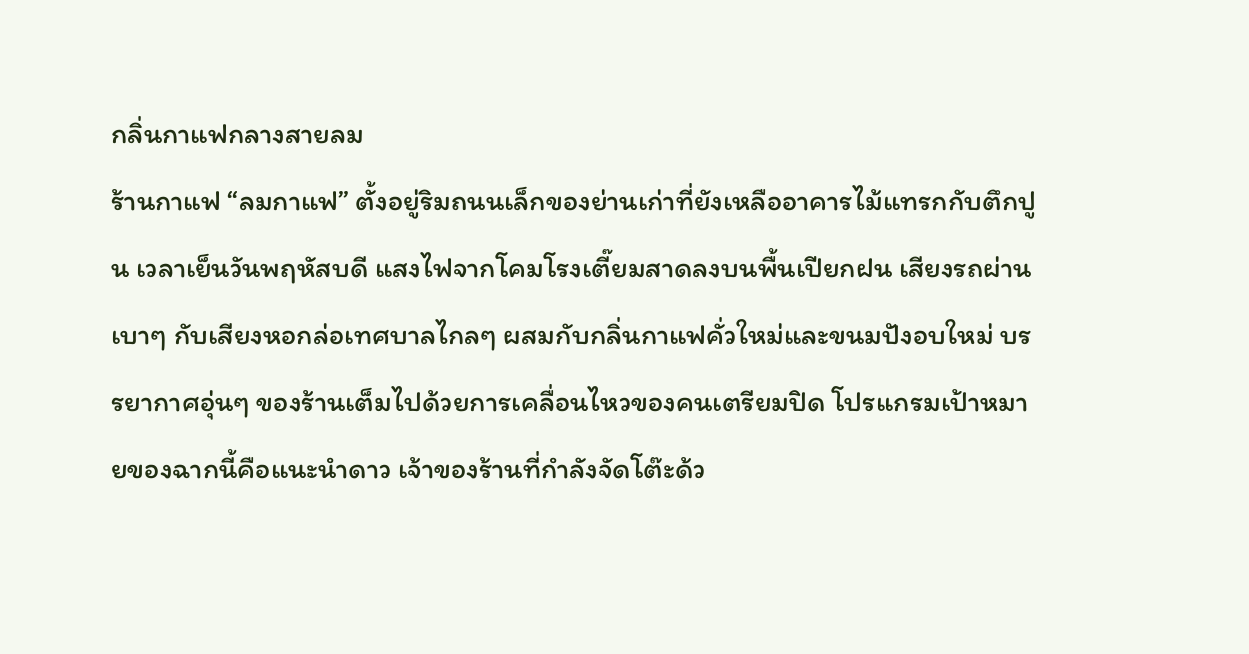กลิ่นกาแฟกลางสายลม
ร้านกาแฟ “ลมกาแฟ” ตั้งอยู่ริมถนนเล็กของย่านเก่าที่ยังเหลืออาคารไม้แทรกกับตึกปูน เวลาเย็นวันพฤหัสบดี แสงไฟจากโคมโรงเตี๊ยมสาดลงบนพื้นเปียกฝน เสียงรถผ่านเบาๆ กับเสียงหอกล่อเทศบาลไกลๆ ผสมกับกลิ่นกาแฟคั่วใหม่และขนมปังอบใหม่ บรรยากาศอุ่นๆ ของร้านเต็มไปด้วยการเคลื่อนไหวของคนเตรียมปิด โปรแกรมเป้าหมายของฉากนี้คือแนะนำดาว เจ้าของร้านที่กำลังจัดโต๊ะด้ว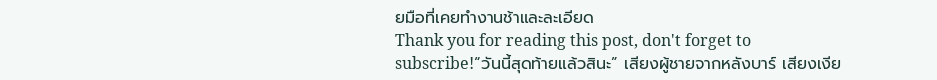ยมือที่เคยทำงานช้าและละเอียด
Thank you for reading this post, don't forget to subscribe!“วันนี้สุดท้ายแล้วสินะ” เสียงผู้ชายจากหลังบาร์ เสียงเงีย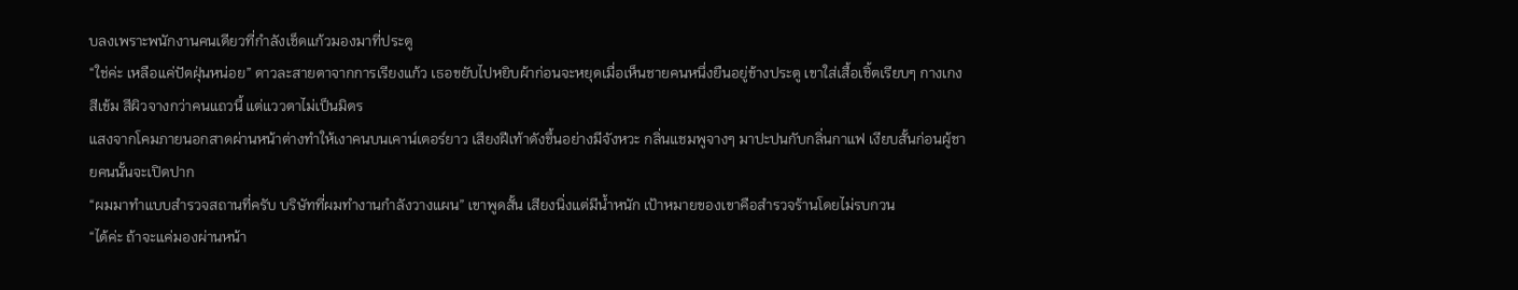บลงเพราะพนักงานคนเดียวที่กำลังเช็ดแก้วมองมาที่ประตู
“ใช่ค่ะ เหลือแค่ปัดฝุ่นหน่อย” ดาวละสายตาจากการเรียงแก้ว เธอขยับไปหยิบผ้าก่อนจะหยุดเมื่อเห็นชายคนหนึ่งยืนอยู่ข้างประตู เขาใส่เสื้อเชิ้ตเรียบๆ กางเกงสีเข้ม สีผิวจางกว่าคนแถวนี้ แต่แววตาไม่เป็นมิตร
แสงจากโคมภายนอกสาดผ่านหน้าต่างทำให้เงาคนบนเคาน์เตอร์ยาว เสียงฝีเท้าดังขึ้นอย่างมีจังหวะ กลิ่นแชมพูจางๆ มาปะปนกับกลิ่นกาแฟ เงียบสั้นก่อนผู้ชายคนนั้นจะเปิดปาก
“ผมมาทำแบบสำรวจสถานที่ครับ บริษัทที่ผมทำงานกำลังวางแผน” เขาพูดสั้น เสียงนิ่งแต่มีน้ำหนัก เป้าหมายของเขาคือสำรวจร้านโดยไม่รบกวน
“ได้ค่ะ ถ้าจะแค่มองผ่านหน้า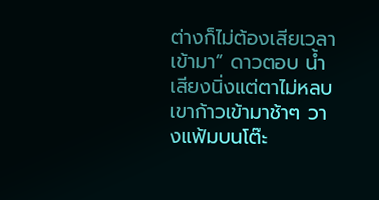ต่างก็ไม่ต้องเสียเวลาเข้ามา” ดาวตอบ น้ำเสียงนิ่งแต่ตาไม่หลบ เขาก้าวเข้ามาช้าๆ วางแฟ้มบนโต๊ะ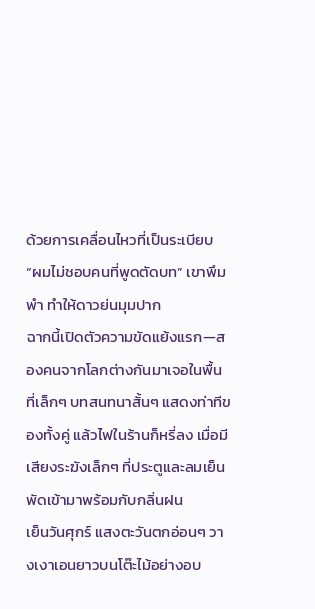ด้วยการเคลื่อนไหวที่เป็นระเบียบ
“ผมไม่ชอบคนที่พูดตัดบท” เขาพึมพำ ทำให้ดาวย่นมุมปาก
ฉากนี้เปิดตัวความขัดแย้งแรก—สองคนจากโลกต่างกันมาเจอในพื้นที่เล็กๆ บทสนทนาสั้นๆ แสดงท่าทีของทั้งคู่ แล้วไฟในร้านก็หรี่ลง เมื่อมีเสียงระฆังเล็กๆ ที่ประตูและลมเย็นพัดเข้ามาพร้อมกับกลิ่นฝน
เย็นวันศุกร์ แสงตะวันตกอ่อนๆ วางเงาเอนยาวบนโต๊ะไม้อย่างอบ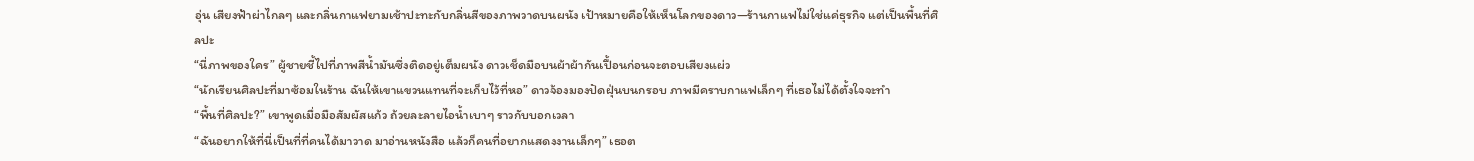อุ่น เสียงฟ้าผ่าไกลๆ และกลิ่นกาแฟยามเช้าปะทะกับกลิ่นสีของภาพวาดบนผนัง เป้าหมายคือให้เห็นโลกของดาว—ร้านกาแฟไม่ใช่แค่ธุรกิจ แต่เป็นพื้นที่ศิลปะ
“นี่ภาพของใคร” ผู้ชายชี้ไปที่ภาพสีน้ำมันซึ่งติดอยู่เต็มผนัง ดาวเช็ดมือบนผ้าผ้ากันเปื้อนก่อนจะตอบเสียงแผ่ว
“นักเรียนศิลปะที่มาซ้อมในร้าน ฉันให้เขาแขวนแทนที่จะเก็บไว้ที่หอ” ดาวจ้องมองปัดฝุ่นบนกรอบ ภาพมีคราบกาแฟเล็กๆ ที่เธอไม่ได้ตั้งใจจะทำ
“พื้นที่ศิลปะ?” เขาพูดเมื่อมือสัมผัสแก้ว ถ้วยละลายไอน้ำเบาๆ ราวกับบอกเวลา
“ฉันอยากให้ที่นี่เป็นที่ที่คนได้มาวาด มาอ่านหนังสือ แล้วก็คนที่อยากแสดงงานเล็กๆ” เธอต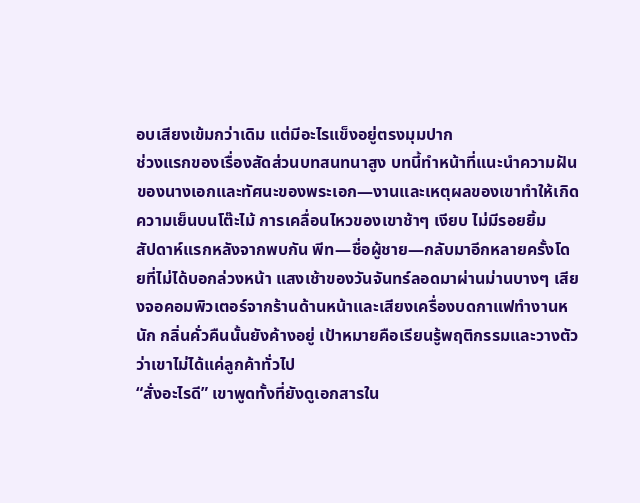อบเสียงเข้มกว่าเดิม แต่มีอะไรแข็งอยู่ตรงมุมปาก
ช่วงแรกของเรื่องสัดส่วนบทสนทนาสูง บทนี้ทำหน้าที่แนะนำความฝันของนางเอกและทัศนะของพระเอก—งานและเหตุผลของเขาทำให้เกิดความเย็นบนโต๊ะไม้ การเคลื่อนไหวของเขาช้าๆ เงียบ ไม่มีรอยยิ้ม
สัปดาห์แรกหลังจากพบกัน พีท—ชื่อผู้ชาย—กลับมาอีกหลายครั้งโดยที่ไม่ได้บอกล่วงหน้า แสงเช้าของวันจันทร์ลอดมาผ่านม่านบางๆ เสียงจอคอมพิวเตอร์จากร้านด้านหน้าและเสียงเครื่องบดกาแฟทำงานหนัก กลิ่นคั่วคืนนั้นยังค้างอยู่ เป้าหมายคือเรียนรู้พฤติกรรมและวางตัวว่าเขาไม่ได้แค่ลูกค้าทั่วไป
“สั่งอะไรดี” เขาพูดทั้งที่ยังดูเอกสารใน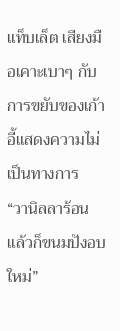แท็บเล็ต เสียงมือเคาะเบาๆ กับการขยับของเก้าอี้แสดงความไม่เป็นทางการ
“วานิลลาร้อน แล้วก็ขนมปังอบใหม่”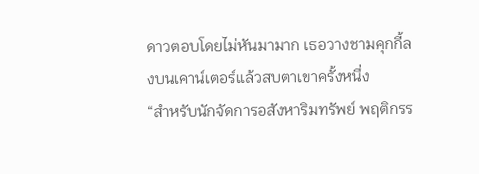ดาวตอบโดยไม่หันมามาก เธอวางชามคุกกี้ลงบนเคาน์เตอร์แล้วสบตาเขาครั้งหนึ่ง
“สำหรับนักจัดการอสังหาริมทรัพย์ พฤติกรร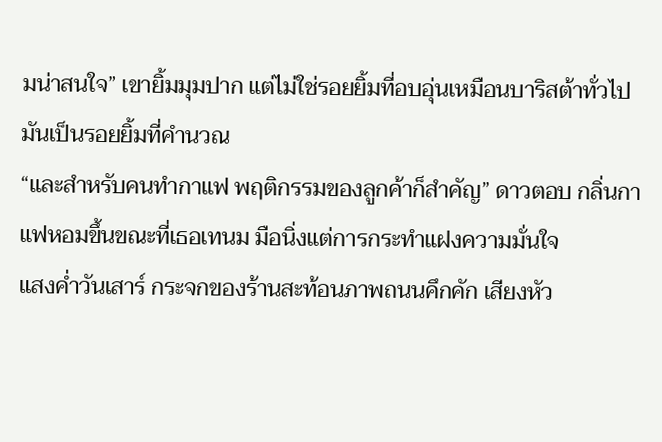มน่าสนใจ” เขายิ้มมุมปาก แต่ไม่ใช่รอยยิ้มที่อบอุ่นเหมือนบาริสต้าทั่วไป มันเป็นรอยยิ้มที่คำนวณ
“และสำหรับคนทำกาแฟ พฤติกรรมของลูกค้าก็สำคัญ” ดาวตอบ กลิ่นกาแฟหอมขึ้นขณะที่เธอเทนม มือนิ่งแต่การกระทำแฝงความมั่นใจ
แสงค่ำวันเสาร์ กระจกของร้านสะท้อนภาพถนนคึกคัก เสียงหัว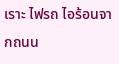เราะ ไฟรถ ไอร้อนจากถนน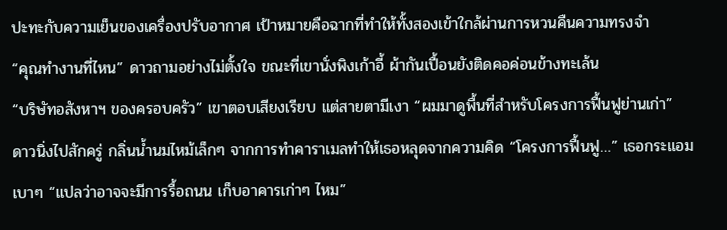ปะทะกับความเย็นของเครื่องปรับอากาศ เป้าหมายคือฉากที่ทำให้ทั้งสองเข้าใกล้ผ่านการหวนคืนความทรงจำ
“คุณทำงานที่ไหน” ดาวถามอย่างไม่ตั้งใจ ขณะที่เขานั่งพิงเก้าอี้ ผ้ากันเปื้อนยังติดคอค่อนข้างทะเล้น
“บริษัทอสังหาฯ ของครอบครัว” เขาตอบเสียงเรียบ แต่สายตามีเงา “ผมมาดูพื้นที่สำหรับโครงการฟื้นฟูย่านเก่า”
ดาวนิ่งไปสักครู่ กลิ่นน้ำนมไหม้เล็กๆ จากการทำคาราเมลทำให้เธอหลุดจากความคิด “โครงการฟื้นฟู…” เธอกระแอมเบาๆ “แปลว่าอาจจะมีการรื้อถนน เก็บอาคารเก่าๆ ไหม”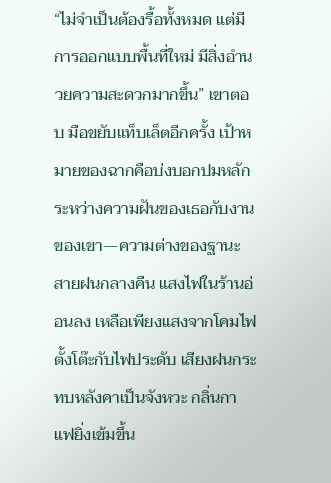“ไม่จำเป็นต้องรื้อทั้งหมด แต่มีการออกแบบพื้นที่ใหม่ มีสิ่งอำนวยความสะดวกมากขึ้น” เขาตอบ มือขยับแท็บเล็ตอีกครั้ง เป้าหมายของฉากคือบ่งบอกปมหลักระหว่างความฝันของเธอกับงานของเขา—ความต่างของฐานะ
สายฝนกลางคืน แสงไฟในร้านอ่อนลง เหลือเพียงแสงจากโคมไฟตั้งโต๊ะกับไฟประดับ เสียงฝนกระทบหลังคาเป็นจังหวะ กลิ่นกาแฟยิ่งเข้มขึ้น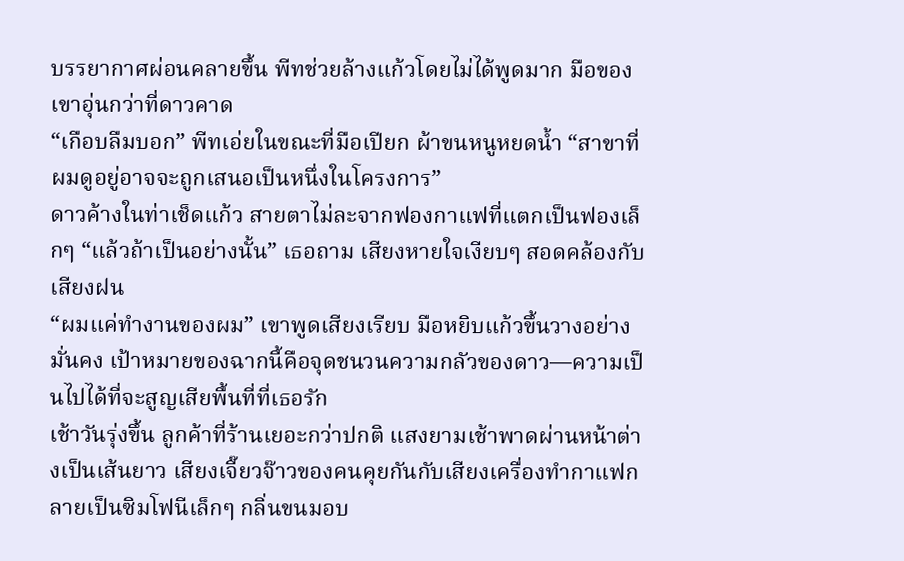บรรยากาศผ่อนคลายขึ้น พีทช่วยล้างแก้วโดยไม่ได้พูดมาก มือของเขาอุ่นกว่าที่ดาวคาด
“เกือบลืมบอก” พีทเอ่ยในขณะที่มือเปียก ผ้าขนหนูหยดน้ำ “สาขาที่ผมดูอยู่อาจจะถูกเสนอเป็นหนึ่งในโครงการ”
ดาวค้างในท่าเช็ดแก้ว สายตาไม่ละจากฟองกาแฟที่แตกเป็นฟองเล็กๆ “แล้วถ้าเป็นอย่างนั้น” เธอถาม เสียงหายใจเงียบๆ สอดคล้องกับเสียงฝน
“ผมแค่ทำงานของผม” เขาพูดเสียงเรียบ มือหยิบแก้วขึ้นวางอย่างมั่นคง เป้าหมายของฉากนี้คือจุดชนวนความกลัวของดาว—ความเป็นไปได้ที่จะสูญเสียพื้นที่ที่เธอรัก
เช้าวันรุ่งขึ้น ลูกค้าที่ร้านเยอะกว่าปกติ แสงยามเช้าพาดผ่านหน้าต่างเป็นเส้นยาว เสียงเจี๊ยวจ๊าวของคนคุยกันกับเสียงเครื่องทำกาแฟกลายเป็นซิมโฟนีเล็กๆ กลิ่นขนมอบ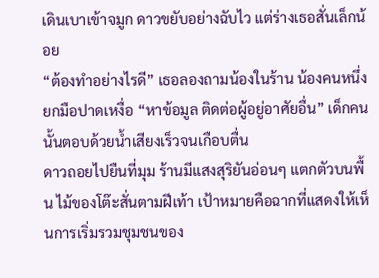เดินเบาเข้าจมูก ดาวขยับอย่างฉับไว แต่ร่างเธอสั่นเล็กน้อย
“ต้องทำอย่างไรดี” เธอลองถามน้องในร้าน น้องคนหนึ่งยกมือปาดเหงื่อ “หาข้อมูล ติดต่อผู้อยู่อาศัยอื่น” เด็กคนนั้นตอบด้วยน้ำเสียงเร็วจนเกือบตื่น
ดาวถอยไปยืนที่มุม ร้านมีแสงสุริยันอ่อนๆ แตกตัวบนพื้น ไม้ของโต๊ะสั่นตามฝีเท้า เป้าหมายคือฉากที่แสดงให้เห็นการเริ่มรวมชุมชนของ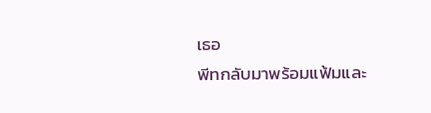เธอ
พีทกลับมาพร้อมแฟ้มและ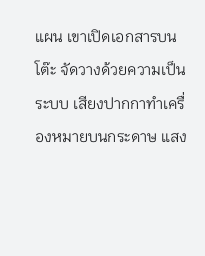แผน เขาเปิดเอกสารบนโต๊ะ จัดวางด้วยความเป็นระบบ เสียงปากกาทำเครื่องหมายบนกระดาษ แสง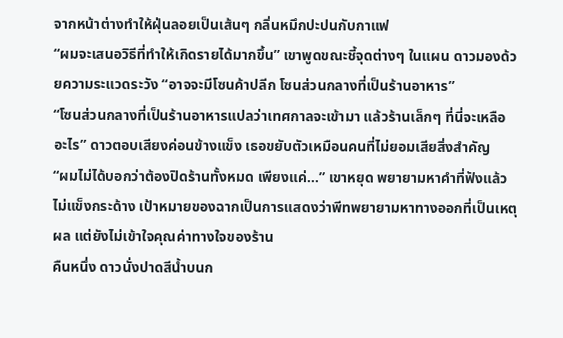จากหน้าต่างทำให้ฝุ่นลอยเป็นเส้นๆ กลิ่นหมึกปะปนกับกาแฟ
“ผมจะเสนอวิธีที่ทำให้เกิดรายได้มากขึ้น” เขาพูดขณะชี้จุดต่างๆ ในแผน ดาวมองด้วยความระแวดระวัง “อาจจะมีโซนค้าปลีก โซนส่วนกลางที่เป็นร้านอาหาร”
“โซนส่วนกลางที่เป็นร้านอาหารแปลว่าเทศกาลจะเข้ามา แล้วร้านเล็กๆ ที่นี่จะเหลืออะไร” ดาวตอบเสียงค่อนข้างแข็ง เธอขยับตัวเหมือนคนที่ไม่ยอมเสียสิ่งสำคัญ
“ผมไม่ได้บอกว่าต้องปิดร้านทั้งหมด เพียงแค่…” เขาหยุด พยายามหาคำที่ฟังแล้วไม่แข็งกระด้าง เป้าหมายของฉากเป็นการแสดงว่าพีทพยายามหาทางออกที่เป็นเหตุผล แต่ยังไม่เข้าใจคุณค่าทางใจของร้าน
คืนหนึ่ง ดาวนั่งปาดสีน้ำบนก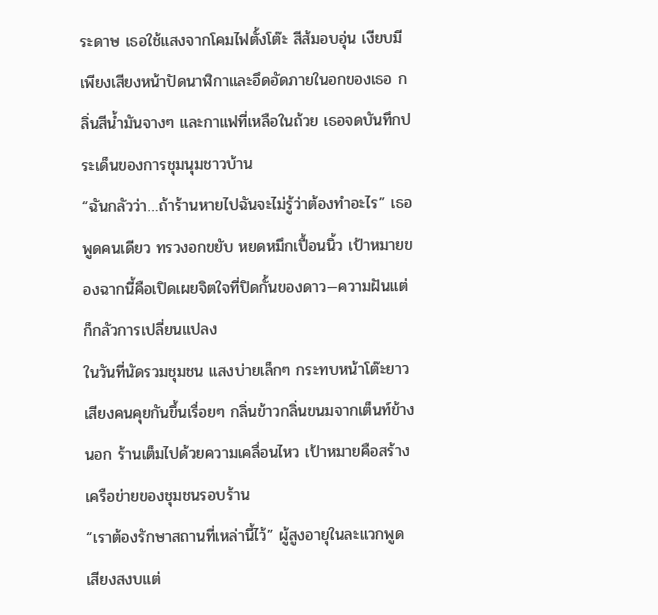ระดาษ เธอใช้แสงจากโคมไฟตั้งโต๊ะ สีส้มอบอุ่น เงียบมีเพียงเสียงหน้าปัดนาฬิกาและอึดอัดภายในอกของเธอ กลิ่นสีน้ำมันจางๆ และกาแฟที่เหลือในถ้วย เธอจดบันทึกประเด็นของการชุมนุมชาวบ้าน
“ฉันกลัวว่า…ถ้าร้านหายไปฉันจะไม่รู้ว่าต้องทำอะไร” เธอพูดคนเดียว ทรวงอกขยับ หยดหมึกเปื้อนนิ้ว เป้าหมายของฉากนี้คือเปิดเผยจิตใจที่ปิดกั้นของดาว—ความฝันแต่ก็กลัวการเปลี่ยนแปลง
ในวันที่นัดรวมชุมชน แสงบ่ายเล็กๆ กระทบหน้าโต๊ะยาว เสียงคนคุยกันขึ้นเรื่อยๆ กลิ่นข้าวกลิ่นขนมจากเต็นท์ข้างนอก ร้านเต็มไปด้วยความเคลื่อนไหว เป้าหมายคือสร้างเครือข่ายของชุมชนรอบร้าน
“เราต้องรักษาสถานที่เหล่านี้ไว้” ผู้สูงอายุในละแวกพูด เสียงสงบแต่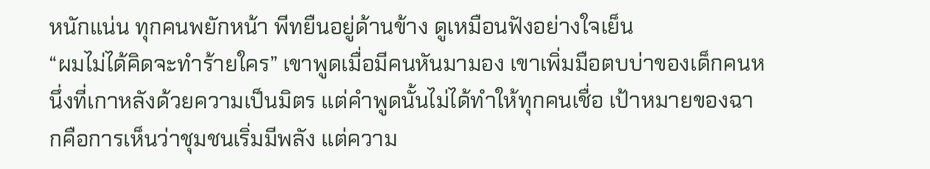หนักแน่น ทุกคนพยักหน้า พีทยืนอยู่ด้านข้าง ดูเหมือนฟังอย่างใจเย็น
“ผมไม่ได้คิดจะทำร้ายใคร” เขาพูดเมื่อมีคนหันมามอง เขาเพิ่มมือตบบ่าของเด็กคนหนึ่งที่เกาหลังด้วยความเป็นมิตร แต่คำพูดนั้นไม่ได้ทำให้ทุกคนเชื่อ เป้าหมายของฉากคือการเห็นว่าชุมชนเริ่มมีพลัง แต่ความ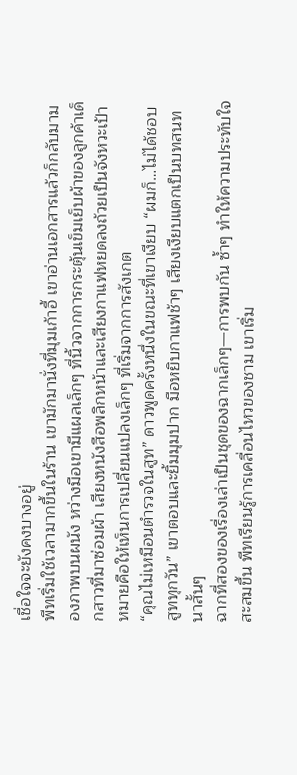เชื่อใจจะยังคงบางอยู่
พีทเริ่มใช้เวลามากขึ้นในร้าน เขามักมานั่งที่มุมเก้าอี้ เขาอ่านเอกสารแล้วก็กลับมามองภาพบนผนัง หว่างมือเขามีแผลเล็กๆ ที่นิ้วจากการกระตุ้นเข็มเย็บผ้าของลูกค้าเด็กสาวที่มาซ่อมผ้า เสียงหนังสือพลิกหน้าและเสียงกาแฟหยดลงถ้วยเป็นจังหวะเป้าหมายคือให้เห็นการเปลี่ยนแปลงเล็กๆ ที่เริ่มจากการสังเกต
“คุณไม่เหมือนตำรวจในสูท” ดาวพูดครั้งหนึ่งในขณะที่เขาเงียบ “ผมก็…ไม่ได้ชอบสูททุกวัน” เขาตอบและยิ้มมุมปาก มือหยิบกาแฟช้าๆ เสียงเงียบแตกเป็นบทสนทนาสั้นๆ
ฉากที่สองของเรื่องเล่าเป็นชุดของฉากเล็กๆ—การพบกัน ซ้ำๆ ทำให้ความประทับใจสะสมขึ้น พีทเรียนรู้การเคลื่อนไหวของชาม เขาเริ่ม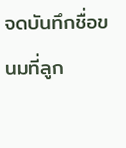จดบันทึกชื่อขนมที่ลูก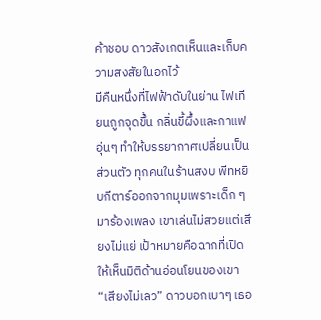ค้าชอบ ดาวสังเกตเห็นและเก็บความสงสัยในอกไว้
มีคืนหนึ่งที่ไฟฟ้าดับในย่าน ไฟเทียนถูกจุดขึ้น กลิ่นขี้ผึ้งและกาแฟอุ่นๆ ทำให้บรรยากาศเปลี่ยนเป็นส่วนตัว ทุกคนในร้านสงบ พีทหยิบกีตาร์ออกจากมุมเพราะเด็ก ๆ มาร้องเพลง เขาเล่นไม่สวยแต่เสียงไม่แย่ เป้าหมายคือฉากที่เปิดให้เห็นมิติด้านอ่อนโยนของเขา
“เสียงไม่เลว” ดาวบอกเบาๆ เธอ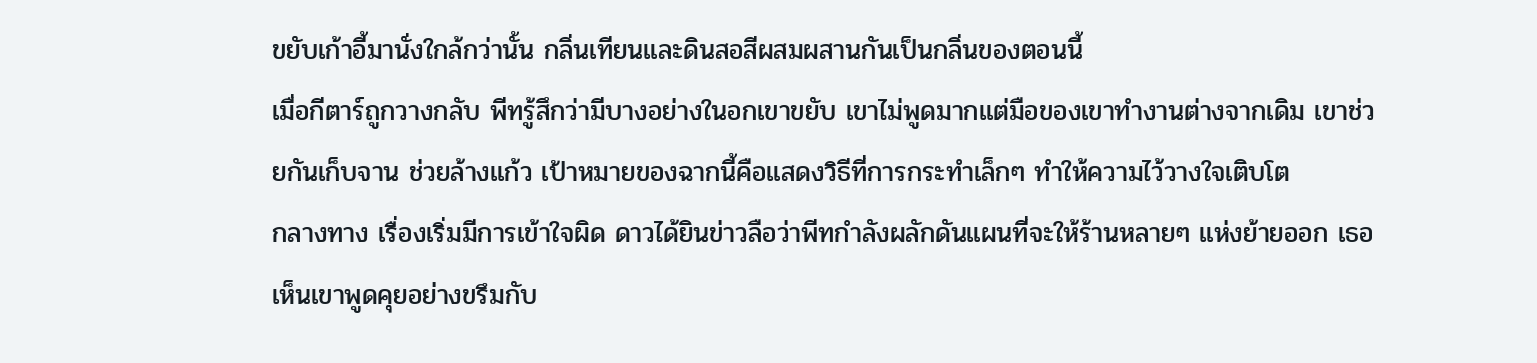ขยับเก้าอี้มานั่งใกล้กว่านั้น กลิ่นเทียนและดินสอสีผสมผสานกันเป็นกลิ่นของตอนนี้
เมื่อกีตาร์ถูกวางกลับ พีทรู้สึกว่ามีบางอย่างในอกเขาขยับ เขาไม่พูดมากแต่มือของเขาทำงานต่างจากเดิม เขาช่วยกันเก็บจาน ช่วยล้างแก้ว เป้าหมายของฉากนี้คือแสดงวิธีที่การกระทำเล็กๆ ทำให้ความไว้วางใจเติบโต
กลางทาง เรื่องเริ่มมีการเข้าใจผิด ดาวได้ยินข่าวลือว่าพีทกำลังผลักดันแผนที่จะให้ร้านหลายๆ แห่งย้ายออก เธอเห็นเขาพูดคุยอย่างขรึมกับ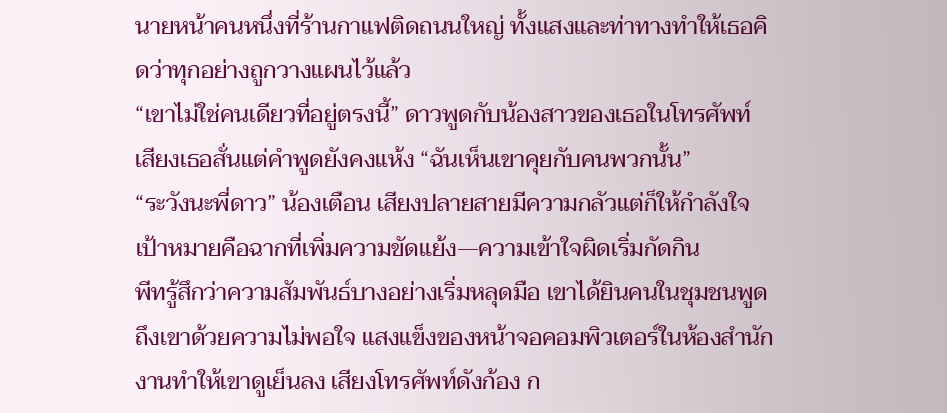นายหน้าคนหนึ่งที่ร้านกาแฟติดถนนใหญ่ ทั้งแสงและท่าทางทำให้เธอคิดว่าทุกอย่างถูกวางแผนไว้แล้ว
“เขาไม่ใช่คนเดียวที่อยู่ตรงนี้” ดาวพูดกับน้องสาวของเธอในโทรศัพท์ เสียงเธอสั่นแต่คำพูดยังคงแห้ง “ฉันเห็นเขาคุยกับคนพวกนั้น”
“ระวังนะพี่ดาว” น้องเตือน เสียงปลายสายมีความกลัวแต่ก็ให้กำลังใจ เป้าหมายคือฉากที่เพิ่มความขัดแย้ง—ความเข้าใจผิดเริ่มกัดกิน
พีทรู้สึกว่าความสัมพันธ์บางอย่างเริ่มหลุดมือ เขาได้ยินคนในชุมชนพูดถึงเขาด้วยความไม่พอใจ แสงแข็งของหน้าจอคอมพิวเตอร์ในห้องสำนักงานทำให้เขาดูเย็นลง เสียงโทรศัพท์ดังก้อง ก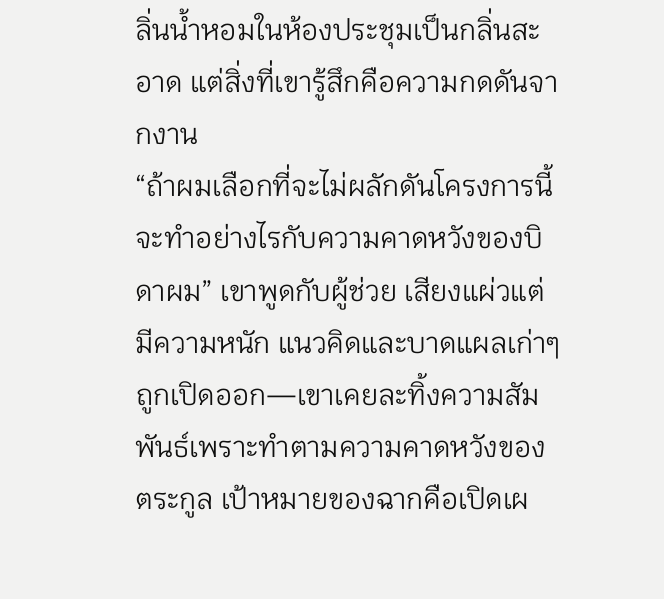ลิ่นน้ำหอมในห้องประชุมเป็นกลิ่นสะอาด แต่สิ่งที่เขารู้สึกคือความกดดันจากงาน
“ถ้าผมเลือกที่จะไม่ผลักดันโครงการนี้ จะทำอย่างไรกับความคาดหวังของบิดาผม” เขาพูดกับผู้ช่วย เสียงแผ่วแต่มีความหนัก แนวคิดและบาดแผลเก่าๆ ถูกเปิดออก—เขาเคยละทิ้งความสัมพันธ์เพราะทำตามความคาดหวังของตระกูล เป้าหมายของฉากคือเปิดเผ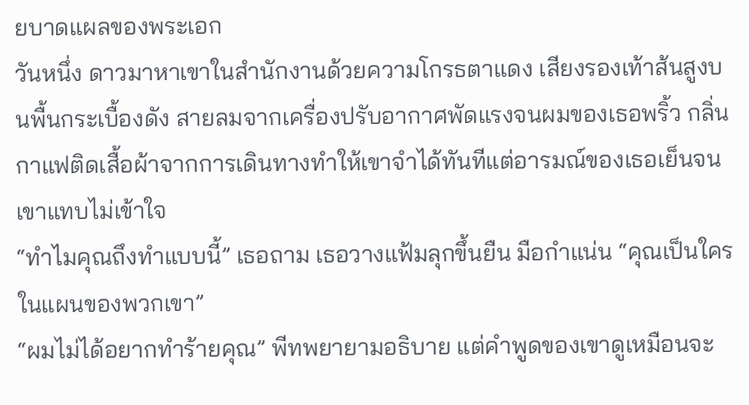ยบาดแผลของพระเอก
วันหนึ่ง ดาวมาหาเขาในสำนักงานด้วยความโกรธตาแดง เสียงรองเท้าส้นสูงบนพื้นกระเบื้องดัง สายลมจากเครื่องปรับอากาศพัดแรงจนผมของเธอพริ้ว กลิ่นกาแฟติดเสื้อผ้าจากการเดินทางทำให้เขาจำได้ทันทีแต่อารมณ์ของเธอเย็นจนเขาแทบไม่เข้าใจ
“ทำไมคุณถึงทำแบบนี้” เธอถาม เธอวางแฟ้มลุกขึ้นยืน มือกำแน่น “คุณเป็นใครในแผนของพวกเขา”
“ผมไม่ได้อยากทำร้ายคุณ” พีทพยายามอธิบาย แต่คำพูดของเขาดูเหมือนจะ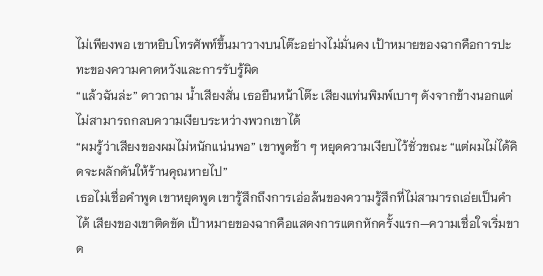ไม่เพียงพอ เขาหยิบโทรศัพท์ขึ้นมาวางบนโต๊ะอย่างไม่มั่นคง เป้าหมายของฉากคือการปะทะของความคาดหวังและการรับรู้ผิด
“แล้วฉันล่ะ” ดาวถาม น้ำเสียงสั่น เธอยืนหน้าโต๊ะ เสียงแท่นพิมพ์เบาๆ ดังจากข้างนอกแต่ไม่สามารถกลบความเงียบระหว่างพวกเขาได้
“ผมรู้ว่าเสียงของผมไม่หนักแน่นพอ” เขาพูดช้า ๆ หยุดความเงียบไว้ชั่วขณะ “แต่ผมไม่ได้คิดจะผลักดันให้ร้านคุณหายไป”
เธอไม่เชื่อคำพูด เขาหยุดพูด เขารู้สึกถึงการเอ่อล้นของความรู้สึกที่ไม่สามารถเอ่ยเป็นคำได้ เสียงของเขาติดขัด เป้าหมายของฉากคือแสดงการแตกหักครั้งแรก—ความเชื่อใจเริ่มขาด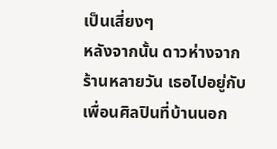เป็นเสี่ยงๆ
หลังจากนั้น ดาวห่างจากร้านหลายวัน เธอไปอยู่กับเพื่อนศิลปินที่บ้านนอก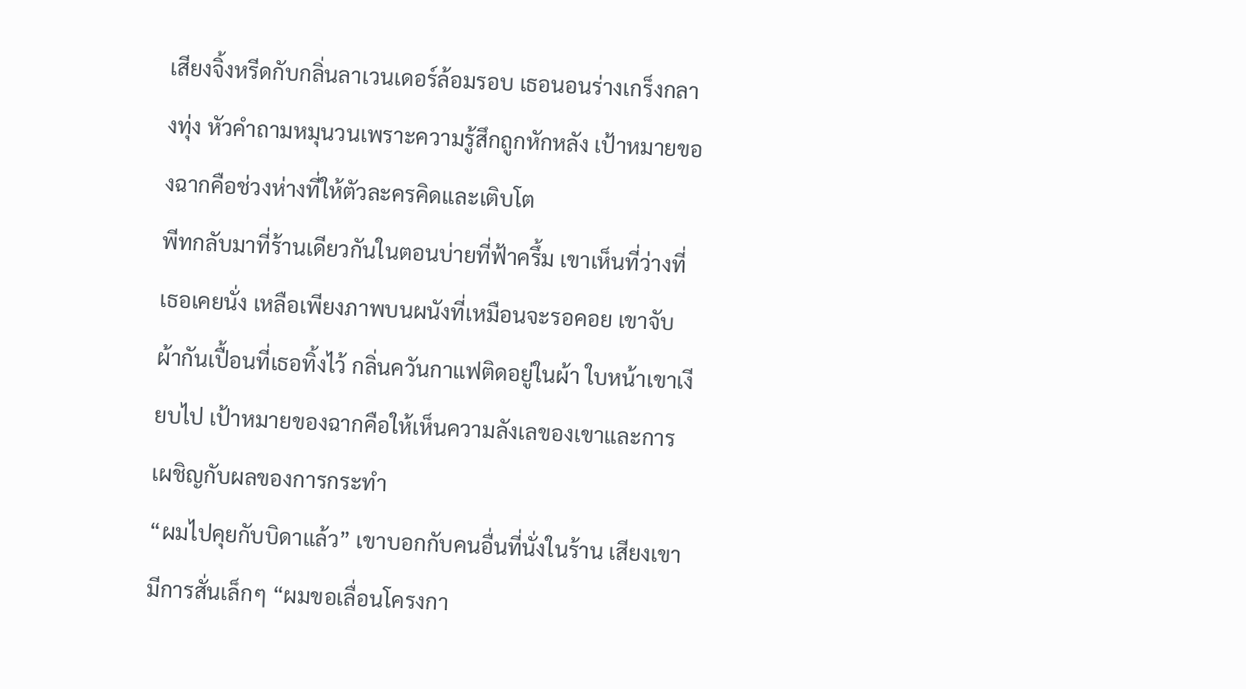เสียงจิ้งหรีดกับกลิ่นลาเวนเดอร์ล้อมรอบ เธอนอนร่างเกร็งกลางทุ่ง หัวคำถามหมุนวนเพราะความรู้สึกถูกหักหลัง เป้าหมายของฉากคือช่วงห่างที่ให้ตัวละครคิดและเติบโต
พีทกลับมาที่ร้านเดียวกันในตอนบ่ายที่ฟ้าครึ้ม เขาเห็นที่ว่างที่เธอเคยนั่ง เหลือเพียงภาพบนผนังที่เหมือนจะรอคอย เขาจับผ้ากันเปื้อนที่เธอทิ้งไว้ กลิ่นควันกาแฟติดอยู่ในผ้า ใบหน้าเขาเงียบไป เป้าหมายของฉากคือให้เห็นความลังเลของเขาและการเผชิญกับผลของการกระทำ
“ผมไปคุยกับบิดาแล้ว” เขาบอกกับคนอื่นที่นั่งในร้าน เสียงเขามีการสั่นเล็กๆ “ผมขอเลื่อนโครงกา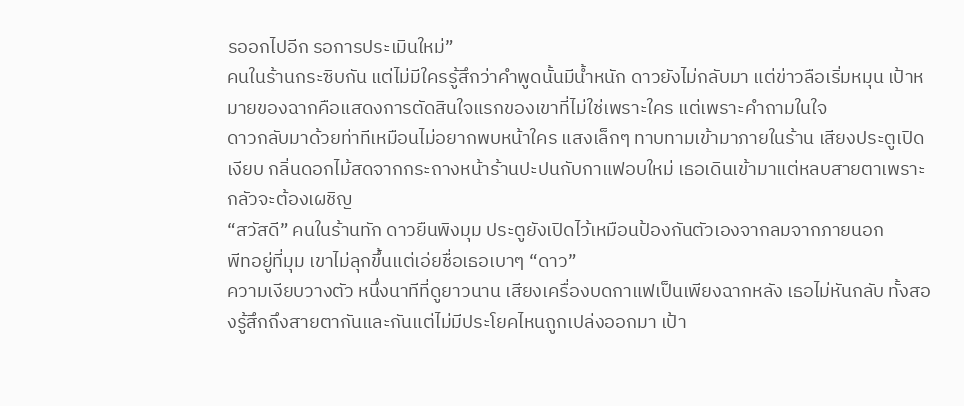รออกไปอีก รอการประเมินใหม่”
คนในร้านกระซิบกัน แต่ไม่มีใครรู้สึกว่าคำพูดนั้นมีน้ำหนัก ดาวยังไม่กลับมา แต่ข่าวลือเริ่มหมุน เป้าหมายของฉากคือแสดงการตัดสินใจแรกของเขาที่ไม่ใช่เพราะใคร แต่เพราะคำถามในใจ
ดาวกลับมาด้วยท่าทีเหมือนไม่อยากพบหน้าใคร แสงเล็กๆ ทาบทามเข้ามาภายในร้าน เสียงประตูเปิดเงียบ กลิ่นดอกไม้สดจากกระถางหน้าร้านปะปนกับกาแฟอบใหม่ เธอเดินเข้ามาแต่หลบสายตาเพราะกลัวจะต้องเผชิญ
“สวัสดี” คนในร้านทัก ดาวยืนพิงมุม ประตูยังเปิดไว้เหมือนป้องกันตัวเองจากลมจากภายนอก
พีทอยู่ที่มุม เขาไม่ลุกขึ้นแต่เอ่ยชื่อเธอเบาๆ “ดาว”
ความเงียบวางตัว หนึ่งนาทีที่ดูยาวนาน เสียงเครื่องบดกาแฟเป็นเพียงฉากหลัง เธอไม่หันกลับ ทั้งสองรู้สึกถึงสายตากันและกันแต่ไม่มีประโยคไหนถูกเปล่งออกมา เป้า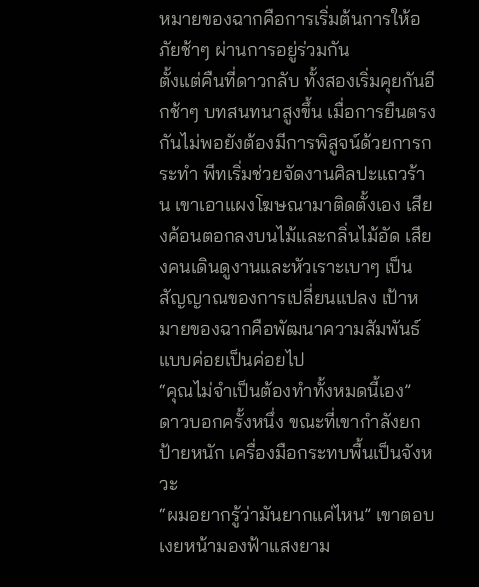หมายของฉากคือการเริ่มต้นการให้อภัยช้าๆ ผ่านการอยู่ร่วมกัน
ตั้งแต่คืนที่ดาวกลับ ทั้งสองเริ่มคุยกันอีกช้าๆ บทสนทนาสูงขึ้น เมื่อการยืนตรงกันไม่พอยังต้องมีการพิสูจน์ด้วยการกระทำ พีทเริ่มช่วยจัดงานศิลปะแถวร้าน เขาเอาแผงโฆษณามาติดตั้งเอง เสียงค้อนตอกลงบนไม้และกลิ่นไม้อัด เสียงคนเดินดูงานและหัวเราะเบาๆ เป็นสัญญาณของการเปลี่ยนแปลง เป้าหมายของฉากคือพัฒนาความสัมพันธ์แบบค่อยเป็นค่อยไป
“คุณไม่จำเป็นต้องทำทั้งหมดนี้เอง” ดาวบอกครั้งหนึ่ง ขณะที่เขากำลังยกป้ายหนัก เครื่องมือกระทบพื้นเป็นจังหวะ
“ผมอยากรู้ว่ามันยากแค่ไหน” เขาตอบ เงยหน้ามองฟ้าแสงยาม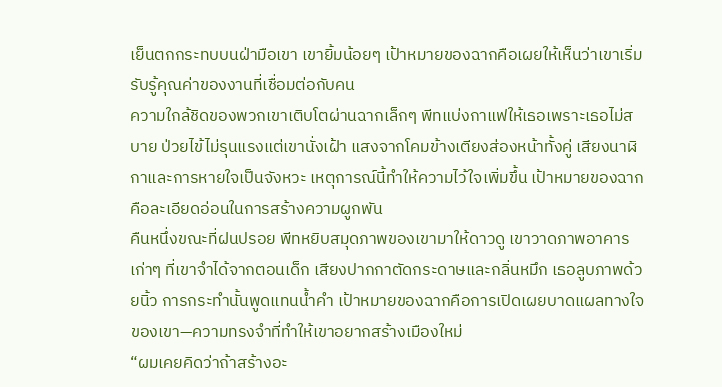เย็นตกกระทบบนฝ่ามือเขา เขายิ้มน้อยๆ เป้าหมายของฉากคือเผยให้เห็นว่าเขาเริ่มรับรู้คุณค่าของงานที่เชื่อมต่อกับคน
ความใกล้ชิดของพวกเขาเติบโตผ่านฉากเล็กๆ พีทแบ่งกาแฟให้เธอเพราะเธอไม่สบาย ป่วยไข้ไม่รุนแรงแต่เขานั่งเฝ้า แสงจากโคมข้างเตียงส่องหน้าทั้งคู่ เสียงนาฬิกาและการหายใจเป็นจังหวะ เหตุการณ์นี้ทำให้ความไว้ใจเพิ่มขึ้น เป้าหมายของฉากคือละเอียดอ่อนในการสร้างความผูกพัน
คืนหนึ่งขณะที่ฝนปรอย พีทหยิบสมุดภาพของเขามาให้ดาวดู เขาวาดภาพอาคารเก่าๆ ที่เขาจำได้จากตอนเด็ก เสียงปากกาตัดกระดาษและกลิ่นหมึก เธอลูบภาพด้วยนิ้ว การกระทำนั้นพูดแทนน้ำคำ เป้าหมายของฉากคือการเปิดเผยบาดแผลทางใจของเขา—ความทรงจำที่ทำให้เขาอยากสร้างเมืองใหม่
“ผมเคยคิดว่าถ้าสร้างอะ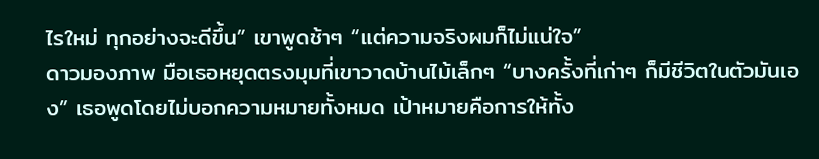ไรใหม่ ทุกอย่างจะดีขึ้น” เขาพูดช้าๆ “แต่ความจริงผมก็ไม่แน่ใจ”
ดาวมองภาพ มือเธอหยุดตรงมุมที่เขาวาดบ้านไม้เล็กๆ “บางครั้งที่เก่าๆ ก็มีชีวิตในตัวมันเอง” เธอพูดโดยไม่บอกความหมายทั้งหมด เป้าหมายคือการให้ทั้ง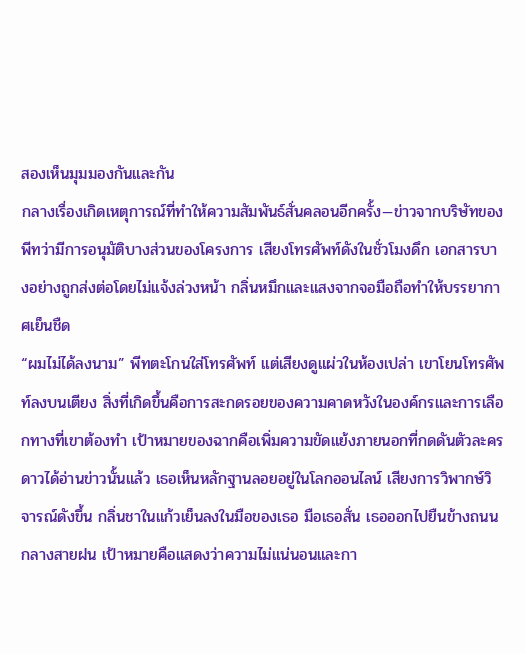สองเห็นมุมมองกันและกัน
กลางเรื่องเกิดเหตุการณ์ที่ทำให้ความสัมพันธ์สั่นคลอนอีกครั้ง—ข่าวจากบริษัทของพีทว่ามีการอนุมัติบางส่วนของโครงการ เสียงโทรศัพท์ดังในชั่วโมงดึก เอกสารบางอย่างถูกส่งต่อโดยไม่แจ้งล่วงหน้า กลิ่นหมึกและแสงจากจอมือถือทำให้บรรยากาศเย็นชืด
“ผมไม่ได้ลงนาม” พีทตะโกนใส่โทรศัพท์ แต่เสียงดูแผ่วในห้องเปล่า เขาโยนโทรศัพท์ลงบนเตียง สิ่งที่เกิดขึ้นคือการสะกดรอยของความคาดหวังในองค์กรและการเลือกทางที่เขาต้องทำ เป้าหมายของฉากคือเพิ่มความขัดแย้งภายนอกที่กดดันตัวละคร
ดาวได้อ่านข่าวนั้นแล้ว เธอเห็นหลักฐานลอยอยู่ในโลกออนไลน์ เสียงการวิพากษ์วิจารณ์ดังขึ้น กลิ่นชาในแก้วเย็นลงในมือของเธอ มือเธอสั่น เธอออกไปยืนข้างถนนกลางสายฝน เป้าหมายคือแสดงว่าความไม่แน่นอนและกา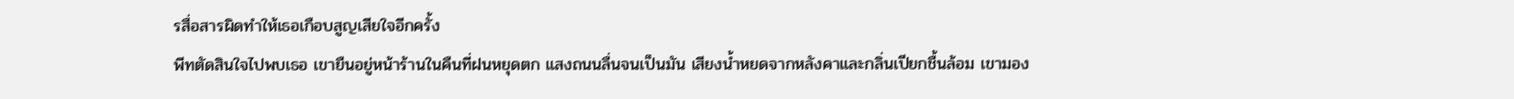รสื่อสารผิดทำให้เธอเกือบสูญเสียใจอีกครั้ง
พีทตัดสินใจไปพบเธอ เขายืนอยู่หน้าร้านในคืนที่ฝนหยุดตก แสงถนนลื่นจนเป็นมัน เสียงน้ำหยดจากหลังคาและกลิ่นเปียกชื้นล้อม เขามอง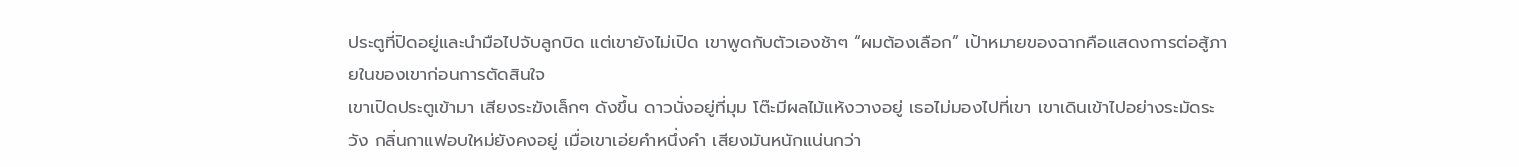ประตูที่ปิดอยู่และนำมือไปจับลูกบิด แต่เขายังไม่เปิด เขาพูดกับตัวเองช้าๆ “ผมต้องเลือก” เป้าหมายของฉากคือแสดงการต่อสู้ภายในของเขาก่อนการตัดสินใจ
เขาเปิดประตูเข้ามา เสียงระฆังเล็กๆ ดังขึ้น ดาวนั่งอยู่ที่มุม โต๊ะมีผลไม้แห้งวางอยู่ เธอไม่มองไปที่เขา เขาเดินเข้าไปอย่างระมัดระวัง กลิ่นกาแฟอบใหม่ยังคงอยู่ เมื่อเขาเอ่ยคำหนึ่งคำ เสียงมันหนักแน่นกว่า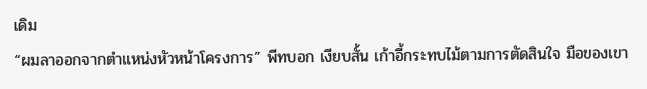เดิม
“ผมลาออกจากตำแหน่งหัวหน้าโครงการ” พีทบอก เงียบสั้น เก้าอี้กระทบไม้ตามการตัดสินใจ มือของเขา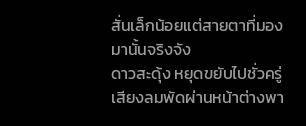สั่นเล็กน้อยแต่สายตาที่มองมานั้นจริงจัง
ดาวสะดุ้ง หยุดขยับไปชั่วครู่ เสียงลมพัดผ่านหน้าต่างพา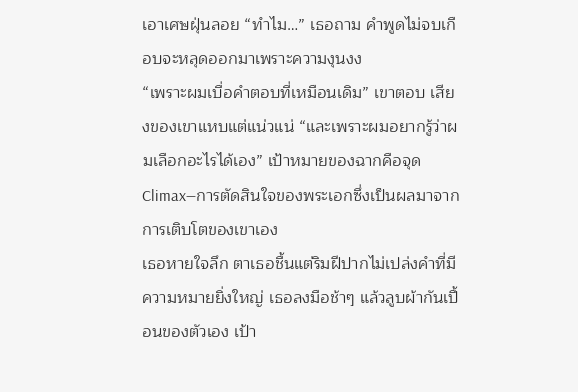เอาเศษฝุ่นลอย “ทำไม…” เธอถาม คำพูดไม่จบเกือบจะหลุดออกมาเพราะความงุนงง
“เพราะผมเบื่อคำตอบที่เหมือนเดิม” เขาตอบ เสียงของเขาแหบแต่แน่วแน่ “และเพราะผมอยากรู้ว่าผมเลือกอะไรได้เอง” เป้าหมายของฉากคือจุด Climax—การตัดสินใจของพระเอกซึ่งเป็นผลมาจากการเติบโตของเขาเอง
เธอหายใจลึก ตาเธอชื้นแต่ริมฝีปากไม่เปล่งคำที่มีความหมายยิ่งใหญ่ เธอลงมือช้าๆ แล้วลูบผ้ากันเปื้อนของตัวเอง เป้า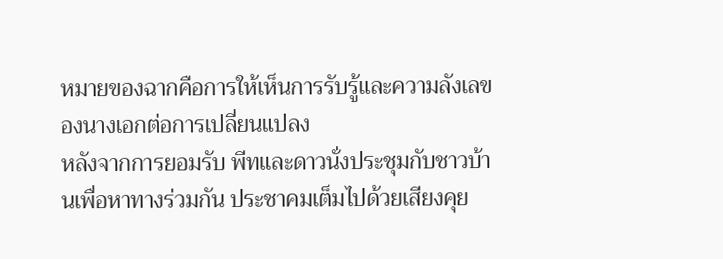หมายของฉากคือการให้เห็นการรับรู้และความลังเลของนางเอกต่อการเปลี่ยนแปลง
หลังจากการยอมรับ พีทและดาวนั่งประชุมกับชาวบ้านเพื่อหาทางร่วมกัน ประชาคมเต็มไปด้วยเสียงคุย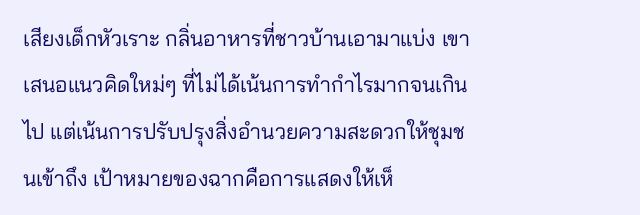เสียงเด็กหัวเราะ กลิ่นอาหารที่ชาวบ้านเอามาแบ่ง เขาเสนอแนวคิดใหม่ๆ ที่ไม่ได้เน้นการทำกำไรมากจนเกินไป แต่เน้นการปรับปรุงสิ่งอำนวยความสะดวกให้ชุมชนเข้าถึง เป้าหมายของฉากคือการแสดงให้เห็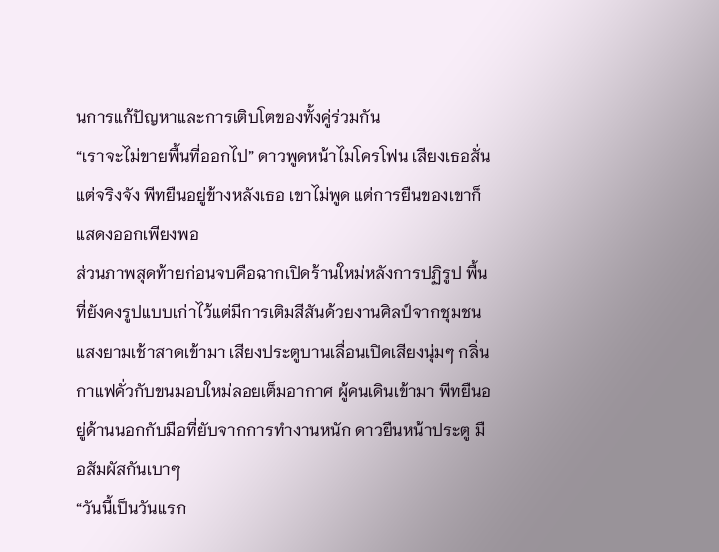นการแก้ปัญหาและการเติบโตของทั้งคู่ร่วมกัน
“เราจะไม่ขายพื้นที่ออกไป” ดาวพูดหน้าไมโครโฟน เสียงเธอสั่นแต่จริงจัง พีทยืนอยู่ข้างหลังเธอ เขาไม่พูด แต่การยืนของเขาก็แสดงออกเพียงพอ
ส่วนภาพสุดท้ายก่อนจบคือฉากเปิดร้านใหม่หลังการปฏิรูป พื้นที่ยังคงรูปแบบเก่าไว้แต่มีการเติมสีสันด้วยงานศิลป์จากชุมชน แสงยามเช้าสาดเข้ามา เสียงประตูบานเลื่อนเปิดเสียงนุ่มๆ กลิ่นกาแฟคั่วกับขนมอบใหม่ลอยเต็มอากาศ ผู้คนเดินเข้ามา พีทยืนอยู่ด้านนอกกับมือที่ยับจากการทำงานหนัก ดาวยืนหน้าประตู มือสัมผัสกันเบาๆ
“วันนี้เป็นวันแรก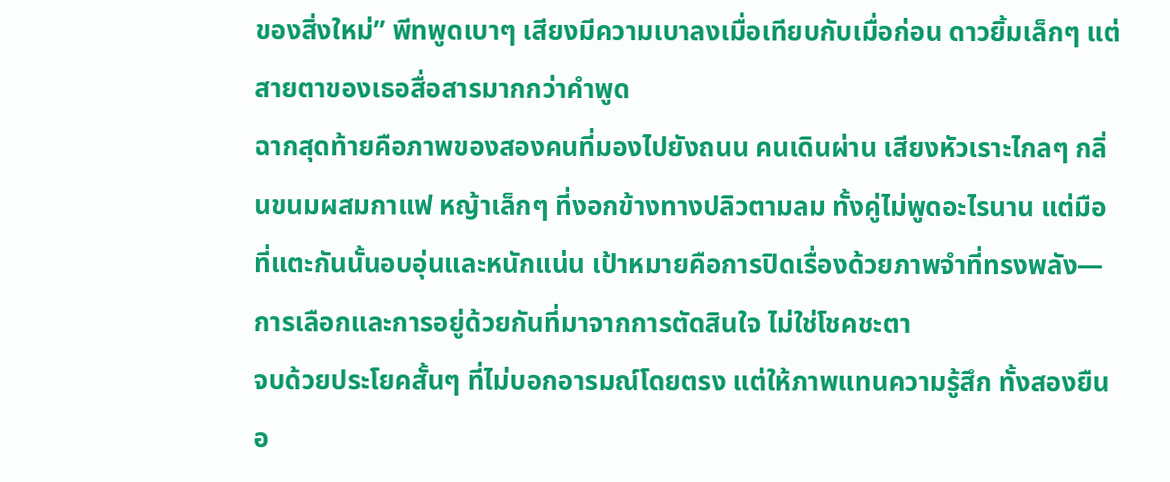ของสิ่งใหม่” พีทพูดเบาๆ เสียงมีความเบาลงเมื่อเทียบกับเมื่อก่อน ดาวยิ้มเล็กๆ แต่สายตาของเธอสื่อสารมากกว่าคำพูด
ฉากสุดท้ายคือภาพของสองคนที่มองไปยังถนน คนเดินผ่าน เสียงหัวเราะไกลๆ กลิ่นขนมผสมกาแฟ หญ้าเล็กๆ ที่งอกข้างทางปลิวตามลม ทั้งคู่ไม่พูดอะไรนาน แต่มือที่แตะกันนั้นอบอุ่นและหนักแน่น เป้าหมายคือการปิดเรื่องด้วยภาพจำที่ทรงพลัง—การเลือกและการอยู่ด้วยกันที่มาจากการตัดสินใจ ไม่ใช่โชคชะตา
จบด้วยประโยคสั้นๆ ที่ไม่บอกอารมณ์โดยตรง แต่ให้ภาพแทนความรู้สึก ทั้งสองยืนอ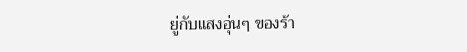ยู่กับแสงอุ่นๆ ของร้า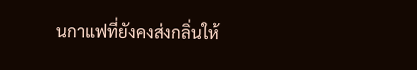นกาแฟที่ยังคงส่งกลิ่นให้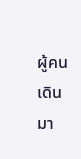ผู้คนเดินมา